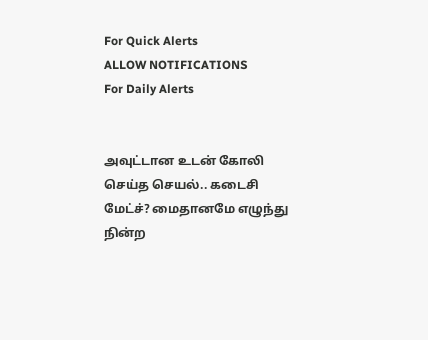For Quick Alerts
ALLOW NOTIFICATIONS
For Daily Alerts


அவுட்டான உடன் கோலி செய்த செயல்.. கடைசி மேட்ச்? மைதானமே எழுந்து நின்ற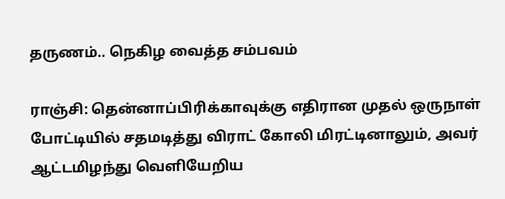தருணம்.. நெகிழ வைத்த சம்பவம்

ராஞ்சி: தென்னாப்பிரிக்காவுக்கு எதிரான முதல் ஒருநாள் போட்டியில் சதமடித்து விராட் கோலி மிரட்டினாலும், அவர் ஆட்டமிழந்து வெளியேறிய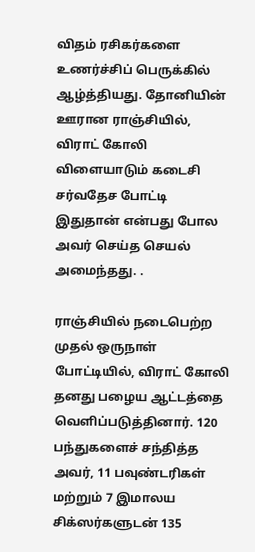விதம் ரசிகர்களை உணர்ச்சிப் பெருக்கில் ஆழ்த்தியது. தோனியின் ஊரான ராஞ்சியில், விராட் கோலி விளையாடும் கடைசி சர்வதேச போட்டி இதுதான் என்பது போல அவர் செய்த செயல் அமைந்தது. .

ராஞ்சியில் நடைபெற்ற முதல் ஒருநாள் போட்டியில், விராட் கோலி தனது பழைய ஆட்டத்தை வெளிப்படுத்தினார். 120 பந்துகளைச் சந்தித்த அவர், 11 பவுண்டரிகள் மற்றும் 7 இமாலய சிக்ஸர்களுடன் 135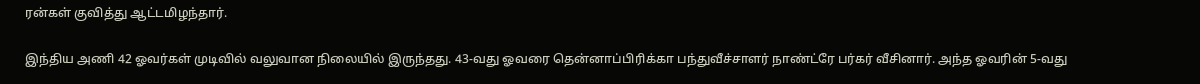ரன்கள் குவித்து ஆட்டமிழந்தார்.

இந்திய அணி 42 ஓவர்கள் முடிவில் வலுவான நிலையில் இருந்தது. 43-வது ஓவரை தென்னாப்பிரிக்கா பந்துவீச்சாளர் நாண்ட்ரே பர்கர் வீசினார். அந்த ஓவரின் 5-வது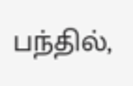பந்தில்,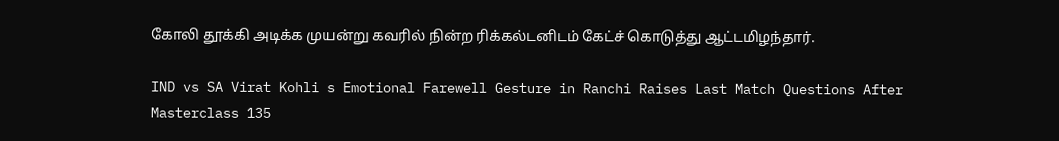கோலி தூக்கி அடிக்க முயன்று கவரில் நின்ற ரிக்கல்டனிடம் கேட்ச் கொடுத்து ஆட்டமிழந்தார்.

IND vs SA Virat Kohli s Emotional Farewell Gesture in Ranchi Raises Last Match Questions After Masterclass 135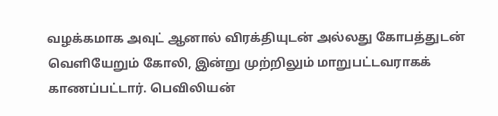வழக்கமாக அவுட் ஆனால் விரக்தியுடன் அல்லது கோபத்துடன் வெளியேறும் கோலி, இன்று முற்றிலும் மாறுபட்டவராகக் காணப்பட்டார். பெவிலியன்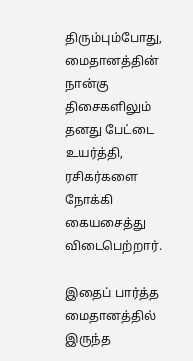திரும்பும்போது, மைதானத்தின் நான்கு திசைகளிலும் தனது பேட்டை உயர்த்தி, ரசிகர்களை நோக்கி கையசைத்து விடைபெற்றார்.

இதைப் பார்த்த மைதானத்தில் இருந்த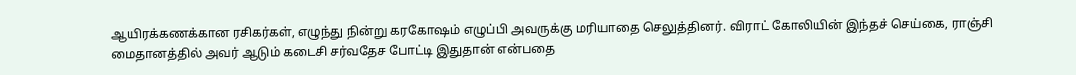ஆயிரக்கணக்கான ரசிகர்கள், எழுந்து நின்று கரகோஷம் எழுப்பி அவருக்கு மரியாதை செலுத்தினர். விராட் கோலியின் இந்தச் செய்கை, ராஞ்சி மைதானத்தில் அவர் ஆடும் கடைசி சர்வதேச போட்டி இதுதான் என்பதை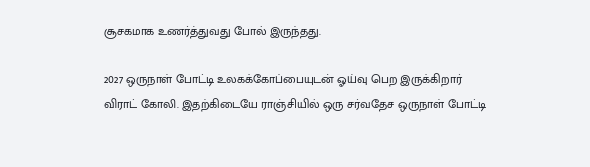சூசகமாக உணர்த்துவது போல் இருந்தது.

2027 ஒருநாள் போட்டி உலகக்கோப்பையுடன் ஓய்வு பெற இருக்கிறார் விராட் கோலி. இதற்கிடையே ராஞ்சியில் ஒரு சர்வதேச ஒருநாள் போட்டி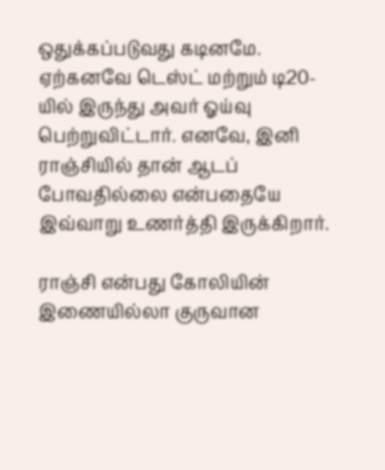ஒதுக்கப்படுவது கடினமே. ஏற்கனவே டெஸ்ட் மற்றும் டி20-யில் இருந்து அவர் ஓய்வு பெற்றுவிட்டார். எனவே, இனி ராஞ்சியில் தான் ஆடப் போவதில்லை என்பதையே இவ்வாறு உணர்த்தி இருக்கிறார்.

ராஞ்சி என்பது கோலியின் இணையில்லா குருவான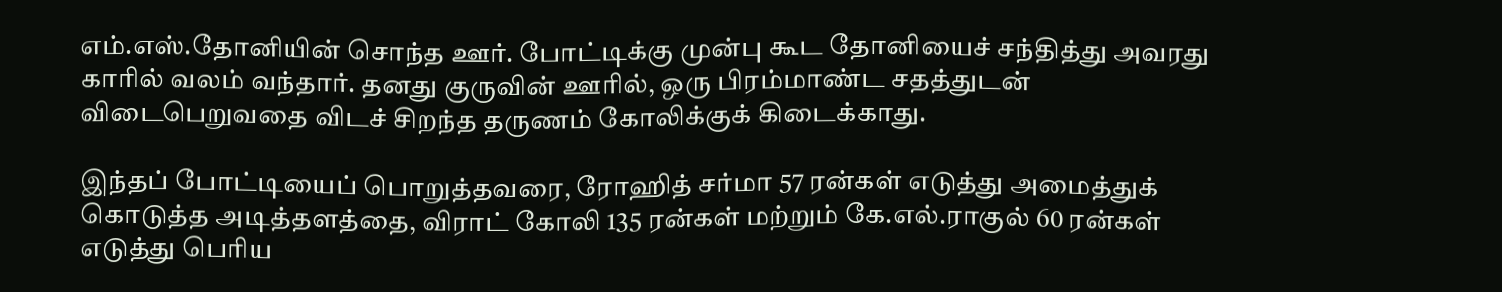எம்.எஸ்.தோனியின் சொந்த ஊர். போட்டிக்கு முன்பு கூட தோனியைச் சந்தித்து அவரது காரில் வலம் வந்தார். தனது குருவின் ஊரில், ஒரு பிரம்மாண்ட சதத்துடன் விடைபெறுவதை விடச் சிறந்த தருணம் கோலிக்குக் கிடைக்காது.

இந்தப் போட்டியைப் பொறுத்தவரை, ரோஹித் சர்மா 57 ரன்கள் எடுத்து அமைத்துக் கொடுத்த அடித்தளத்தை, விராட் கோலி 135 ரன்கள் மற்றும் கே.எல்.ராகுல் 60 ரன்கள் எடுத்து பெரிய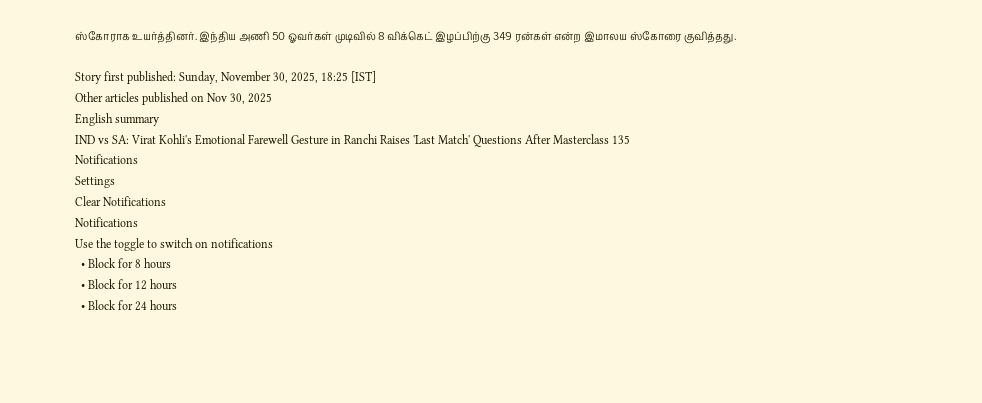ஸ்கோராக உயர்த்தினர். இந்திய அணி 50 ஓவர்கள் முடிவில் 8 விக்கெட் இழப்பிற்கு 349 ரன்கள் என்ற இமாலய ஸ்கோரை குவித்தது.

Story first published: Sunday, November 30, 2025, 18:25 [IST]
Other articles published on Nov 30, 2025
English summary
IND vs SA: Virat Kohli's Emotional Farewell Gesture in Ranchi Raises 'Last Match' Questions After Masterclass 135
Notifications
Settings
Clear Notifications
Notifications
Use the toggle to switch on notifications
  • Block for 8 hours
  • Block for 12 hours
  • Block for 24 hours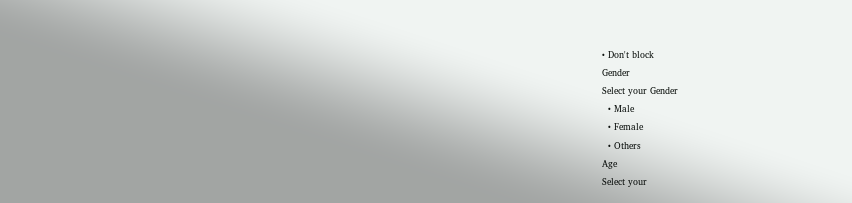• Don't block
Gender
Select your Gender
  • Male
  • Female
  • Others
Age
Select your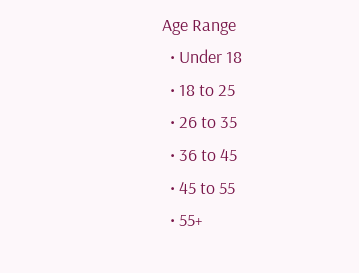Age Range
  • Under 18
  • 18 to 25
  • 26 to 35
  • 36 to 45
  • 45 to 55
  • 55+